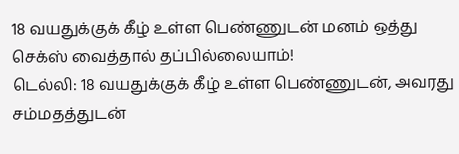18 வயதுக்குக் கீழ் உள்ள பெண்ணுடன் மனம் ஒத்து செக்ஸ் வைத்தால் தப்பில்லையாம்!
டெல்லி: 18 வயதுக்குக் கீழ் உள்ள பெண்ணுடன், அவரது சம்மதத்துடன்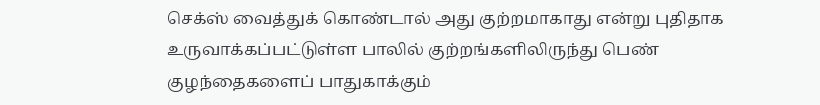செக்ஸ் வைத்துக் கொண்டால் அது குற்றமாகாது என்று புதிதாக உருவாக்கப்பட்டுள்ள பாலில் குற்றங்களிலிருந்து பெண் குழந்தைகளைப் பாதுகாக்கும்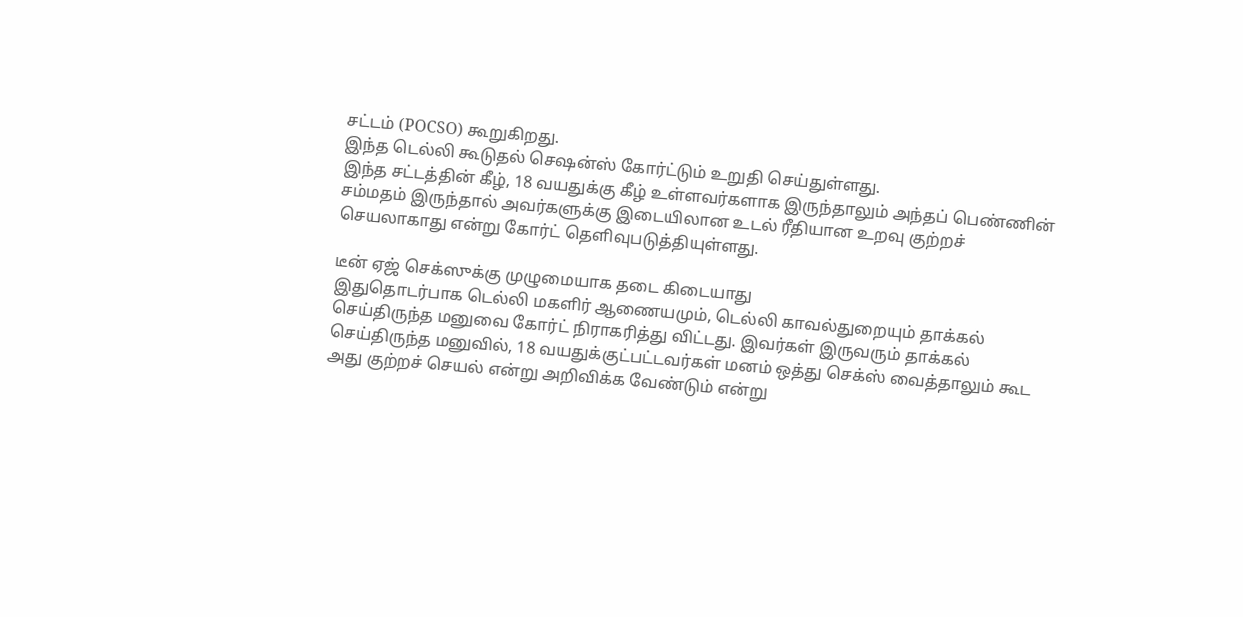சட்டம் (POCSO) கூறுகிறது.
இந்த டெல்லி கூடுதல் செஷன்ஸ் கோர்ட்டும் உறுதி செய்துள்ளது.
இந்த சட்டத்தின் கீழ், 18 வயதுக்கு கீழ் உள்ளவர்களாக இருந்தாலும் அந்தப் பெண்ணின் சம்மதம் இருந்தால் அவர்களுக்கு இடையிலான உடல் ரீதியான உறவு குற்றச் செயலாகாது என்று கோர்ட் தெளிவுபடுத்தியுள்ளது.

டீன் ஏஜ் செக்ஸுக்கு முழுமையாக தடை கிடையாது
இதுதொடர்பாக டெல்லி மகளிர் ஆணையமும், டெல்லி காவல்துறையும் தாக்கல் செய்திருந்த மனுவை கோர்ட் நிராகரித்து விட்டது. இவர்கள் இருவரும் தாக்கல் செய்திருந்த மனுவில், 18 வயதுக்குட்பட்டவர்கள் மனம் ஒத்து செக்ஸ் வைத்தாலும் கூட அது குற்றச் செயல் என்று அறிவிக்க வேண்டும் என்று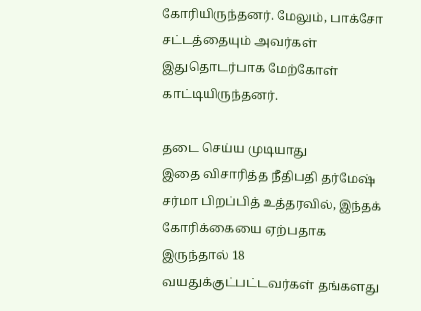கோரியிருந்தனர். மேலும், பாக்சோ சட்டத்தையும் அவர்கள் இதுதொடர்பாக மேற்கோள் காட்டியிருந்தனர்.

தடை செய்ய முடியாது
இதை விசாரித்த நீதிபதி தர்மேஷ் சர்மா பிறப்பித் உத்தரவில், இந்தக் கோரிக்கையை ஏற்பதாக இருந்தால் 18 வயதுக்குட்பட்டவர்கள் தங்களது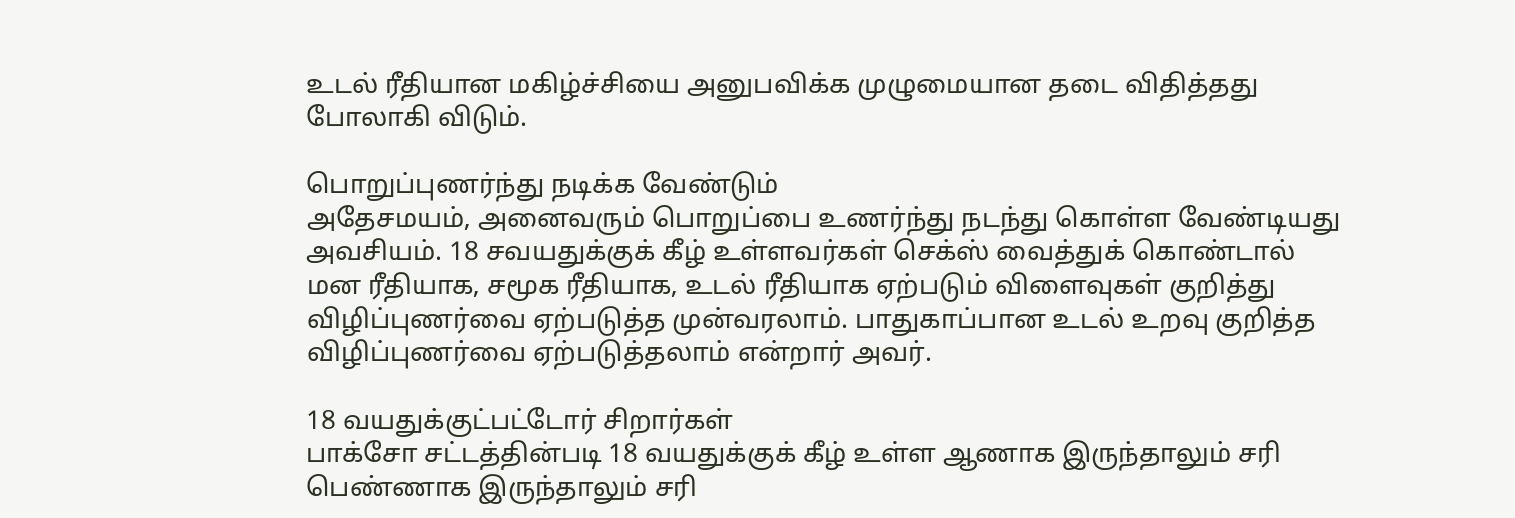உடல் ரீதியான மகிழ்ச்சியை அனுபவிக்க முழுமையான தடை விதித்தது போலாகி விடும்.

பொறுப்புணர்ந்து நடிக்க வேண்டும்
அதேசமயம், அனைவரும் பொறுப்பை உணர்ந்து நடந்து கொள்ள வேண்டியது அவசியம். 18 சவயதுக்குக் கீழ் உள்ளவர்கள் செக்ஸ் வைத்துக் கொண்டால் மன ரீதியாக, சமூக ரீதியாக, உடல் ரீதியாக ஏற்படும் விளைவுகள் குறித்து விழிப்புணர்வை ஏற்படுத்த முன்வரலாம். பாதுகாப்பான உடல் உறவு குறித்த விழிப்புணர்வை ஏற்படுத்தலாம் என்றார் அவர்.

18 வயதுக்குட்பட்டோர் சிறார்கள்
பாக்சோ சட்டத்தின்படி 18 வயதுக்குக் கீழ் உள்ள ஆணாக இருந்தாலும் சரி பெண்ணாக இருந்தாலும் சரி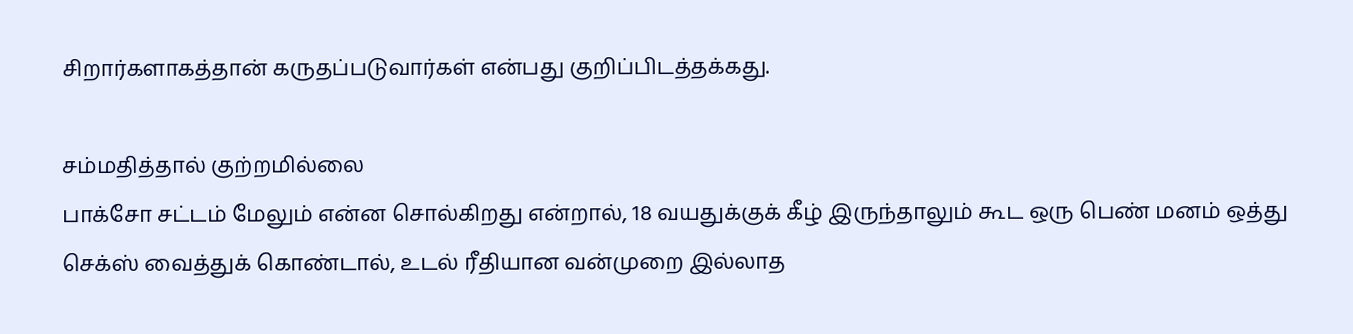சிறார்களாகத்தான் கருதப்படுவார்கள் என்பது குறிப்பிடத்தக்கது.

சம்மதித்தால் குற்றமில்லை
பாக்சோ சட்டம் மேலும் என்ன சொல்கிறது என்றால், 18 வயதுக்குக் கீழ் இருந்தாலும் கூட ஒரு பெண் மனம் ஒத்து செக்ஸ் வைத்துக் கொண்டால், உடல் ரீதியான வன்முறை இல்லாத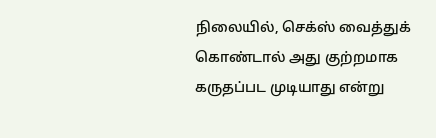நிலையில், செக்ஸ் வைத்துக் கொண்டால் அது குற்றமாக கருதப்பட முடியாது என்று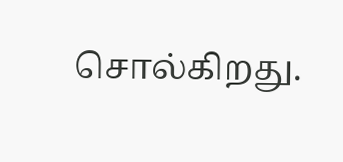சொல்கிறது.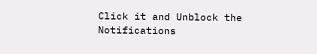Click it and Unblock the Notifications